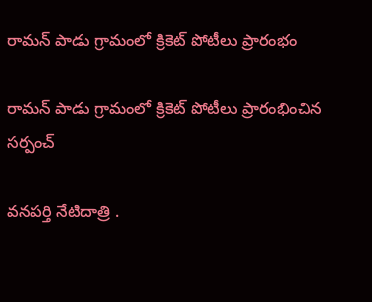రామన్ పాడు గ్రామంలో క్రికెట్ పోటీలు ప్రారంభం

రామన్ పాడు గ్రామంలో క్రికెట్ పోటీలు ప్రారంభించిన సర్పంచ్

వనపర్తి నేటిదాత్రి .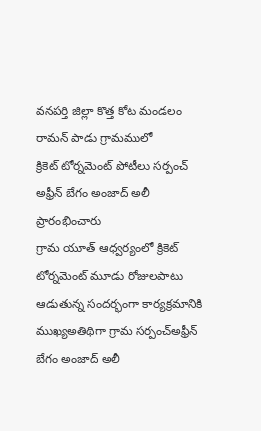వనపర్తి జిల్లా కొత్త కోట మండలం రామన్ పాడు గ్రామములో
క్రికెట్ టోర్నమెంట్ పోటీలు సర్పంచ్ అఫ్రీన్ బేగం అంజాద్ అలీ ప్రారంభించారు
గ్రామ యూత్ ఆధ్వర్యంలో క్రికెట్ టోర్నమెంట్ మూడు రోజులపాటు ఆడుతున్న సందర్భంగా కార్యక్రమానికి ముఖ్యఅతిథిగా గ్రామ సర్పంచ్అఫ్రీన్ బేగం అంజాద్ అలీ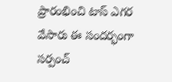ప్రారంభించి టాస్ ఎగర వేసారు ఈ సందర్భంగా సర్పంచ్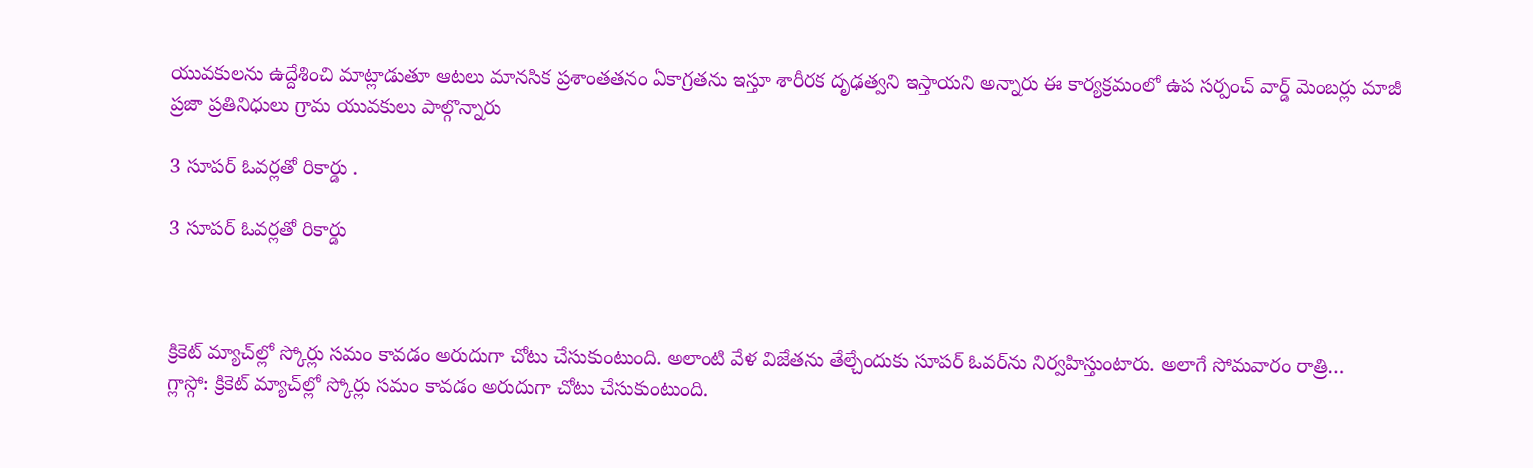యువకులను ఉద్దేశించి మాట్లాడుతూ ఆటలు మానసిక ప్రశాంతతనం ఏకాగ్రతను ఇస్తూ శారీరక దృఢత్వని ఇస్తాయని అన్నారు ఈ కార్యక్రమంలో ఉప సర్పంచ్ వార్డ్ మెంబర్లు మాజీ ప్రజా ప్రతినిధులు గ్రామ యువకులు పాల్గొన్నారు

3 సూపర్‌ ఓవర్లతో రికార్డు .

3 సూపర్‌ ఓవర్లతో రికార్డు



క్రికెట్‌ మ్యాచ్‌ల్లో స్కోర్లు సమం కావడం అరుదుగా చోటు చేసుకుంటుంది. అలాంటి వేళ విజేతను తేల్చేందుకు సూపర్‌ ఓవర్‌ను నిర్వహిస్తుంటారు. అలాగే సోమవారం రాత్రి…
గ్లాస్గో: క్రికెట్‌ మ్యాచ్‌ల్లో స్కోర్లు సమం కావడం అరుదుగా చోటు చేసుకుంటుంది.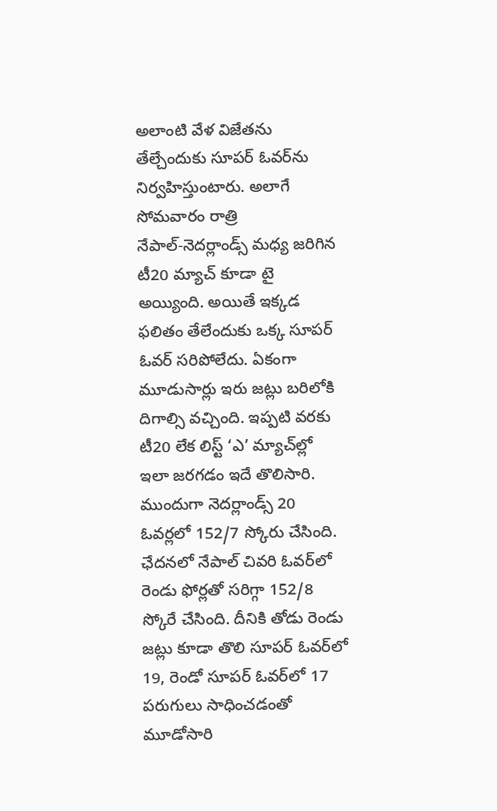అలాంటి వేళ విజేతను తేల్చేందుకు సూపర్‌ ఓవర్‌ను నిర్వహిస్తుంటారు. అలాగే సోమవారం రాత్రి నేపాల్‌-నెదర్లాండ్స్‌ మధ్య జరిగిన టీ20 మ్యాచ్‌ కూడా టై అయ్యింది. అయితే ఇక్కడ ఫలితం తేలేందుకు ఒక్క సూపర్‌ ఓవర్‌ సరిపోలేదు. ఏకంగా మూడుసార్లు ఇరు జట్లు బరిలోకి దిగాల్సి వచ్చింది. ఇప్పటి వరకు టీ20 లేక లిస్ట్‌ ‘ఎ’ మ్యాచ్‌ల్లో ఇలా జరగడం ఇదే తొలిసారి. ముందుగా నెదర్లాండ్స్‌ 20 ఓవర్లలో 152/7 స్కోరు చేసింది. ఛేదనలో నేపాల్‌ చివరి ఓవర్‌లో రెండు ఫోర్లతో సరిగ్గా 152/8 స్కోరే చేసింది. దీనికి తోడు రెండు జట్లు కూడా తొలి సూపర్‌ ఓవర్‌లో 19, రెండో సూపర్‌ ఓవర్‌లో 17 పరుగులు సాధించడంతో మూడోసారి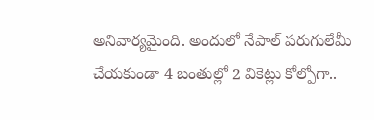అనివార్యమైంది. అందులో నేపాల్‌ పరుగులేమీ చేయకుండా 4 బంతుల్లో 2 వికెట్లు కోల్పోగా..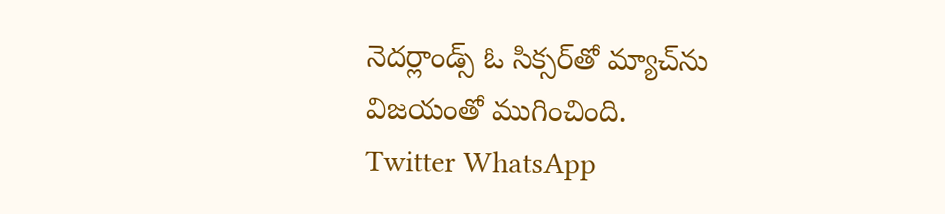నెదర్లాండ్స్‌ ఓ సిక్సర్‌తో మ్యాచ్‌ను విజయంతో ముగించింది.
Twitter WhatsApp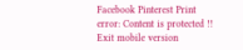Facebook Pinterest Print
error: Content is protected !!
Exit mobile version